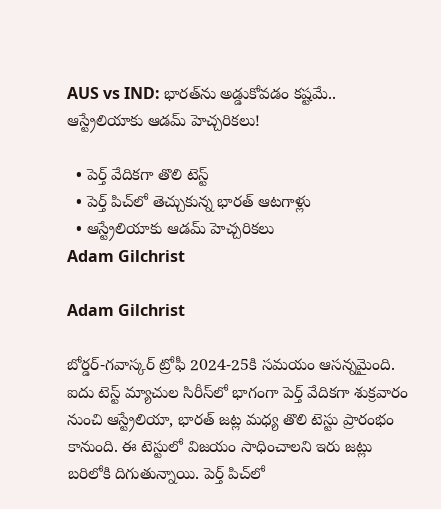AUS vs IND: భారత్‌ను అడ్డుకోవడం కష్టమే.. ఆస్ట్రేలియాకు ఆడమ్ హెచ్చరికలు!

  • పెర్త్ వేదికగా తొలి టెస్ట్
  • పెర్త్‌ పిచ్‌లో తెచ్చుకున్న భారత్ ఆటగాళ్లు
  • ఆస్ట్రేలియాకు ఆడమ్ హెచ్చరికలు
Adam Gilchrist

Adam Gilchrist

బోర్డర్-గవాస్కర్ ట్రోఫీ 2024-25కి సమయం ఆసన్నమైంది. ఐదు టెస్ట్ మ్యాచుల సిరీస్‌లో భాగంగా పెర్త్‌ వేదికగా శుక్రవారం నుంచి ఆస్ట్రేలియా, భారత్ జట్ల మధ్య తొలి టెస్టు ప్రారంభం కానుంది. ఈ టెస్టులో విజయం సాధించాలని ఇరు జట్లు బరిలోకి దిగుతున్నాయి. పెర్త్‌ పిచ్‌లో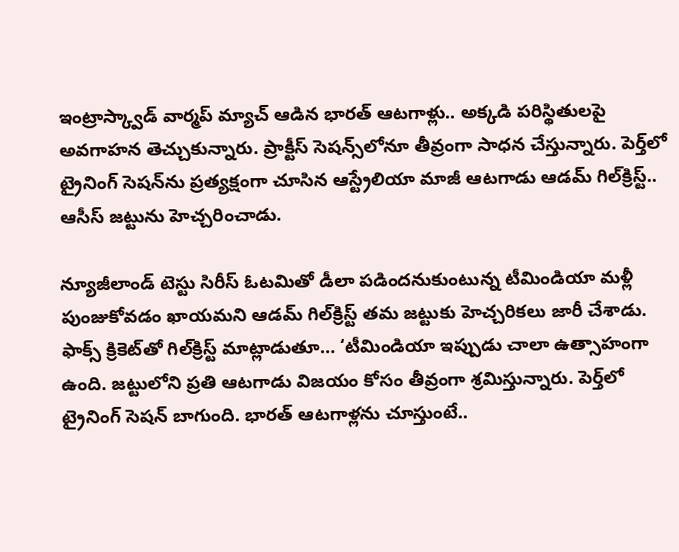ఇంట్రాస్క్వాడ్‌ వార్మప్‌ మ్యాచ్‌ ఆడిన భారత్ ఆటగాళ్లు.. అక్కడి పరిస్థితులపై అవగాహన తెచ్చుకున్నారు. ప్రాక్టీస్‌ సెషన్స్‌లోనూ తీవ్రంగా సాధన చేస్తున్నారు. పెర్త్‌లో ట్రైనింగ్‌ సెషన్‌ను ప్రత్యక్షంగా చూసిన ఆస్ట్రేలియా మాజీ ఆటగాడు ఆడమ్ గిల్‌క్రిస్ట్‌.. ఆసీస్ జట్టును హెచ్చరించాడు.

న్యూజీలాండ్ టెస్టు సిరీస్‌ ఓటమితో డీలా పడిందనుకుంటున్న టీమిండియా మళ్లీ పుంజుకోవడం ఖాయమని ఆడమ్ గిల్‌క్రిస్ట్‌ తమ జట్టుకు హెచ్చరికలు జారీ చేశాడు. ఫాక్స్ క్రికెట్‌తో గిల్‌క్రిస్ట్‌ మాట్లాడుతూ… ‘టీమిండియా ఇప్పుడు చాలా ఉత్సాహంగా ఉంది. జట్టులోని ప్రతి ఆటగాడు విజయం కోసం తీవ్రంగా శ్రమిస్తున్నారు. పెర్త్‌లో ట్రైనింగ్‌ సెషన్‌ బాగుంది. భారత్ ఆటగాళ్లను చూస్తుంటే..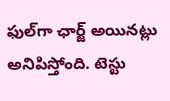ఫుల్‌గా ఛార్జ్‌ అయినట్లు అనిపిస్తోంది. టెస్టు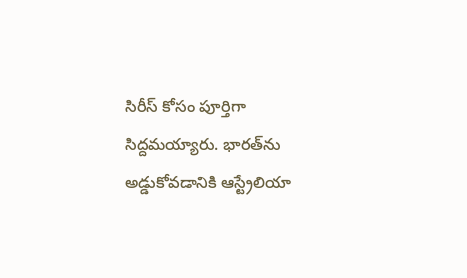సిరీస్‌ కోసం పూర్తిగా సిద్దమయ్యారు. భారత్‌ను అడ్డుకోవడానికి ఆస్ట్రేలియా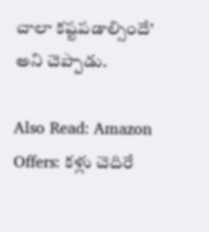చాలా కష్టపడాల్సిందే’ అని చెప్పాడు.

Also Read: Amazon Offers: కళ్లు చెదిరే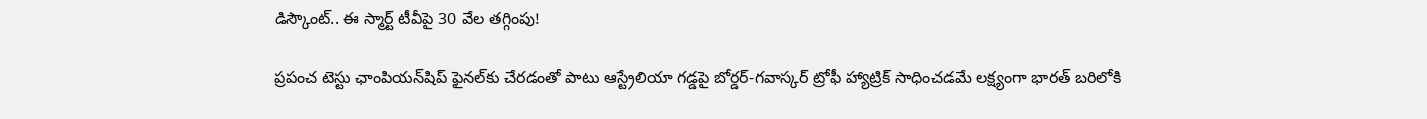డిస్కౌంట్.. ఈ స్మార్ట్‌ టీవీపై 30 వేల తగ్గింపు!

ప్రపంచ టెస్టు ఛాంపియన్‌షిప్‌ ఫైనల్‌కు చేరడంతో పాటు ఆస్ట్రేలియా గడ్డపై బోర్డర్-గవాస్కర్ ట్రోఫీ హ్యాట్రిక్‌ సాధించడమే లక్ష్యంగా భారత్ బరిలోకి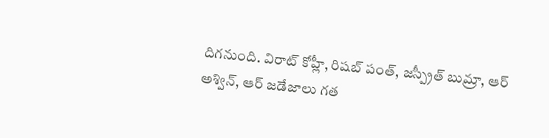దిగనుంది. విరాట్ కోహ్లీ, రిషబ్ పంత్, జస్ప్రీత్ బుమ్రా, ఆర్ అశ్విన్, ఆర్ జడేజాలు గత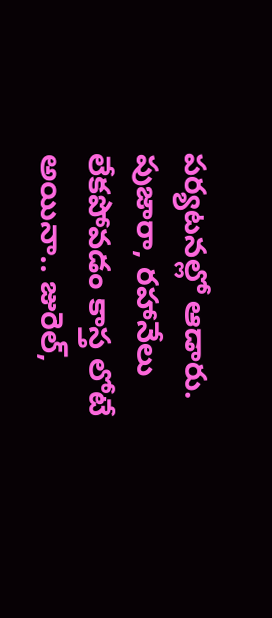పర్యటనల్లో ఆడారు. పుజారా, రహానేలు లేకపోవడం కాస్త లోటే అయినా.. జురెల్,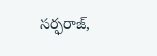సర్ఫరాజ్,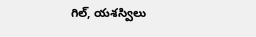గిల్, యశస్విలు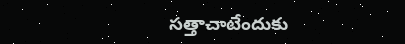సత్తాచాటేందుకు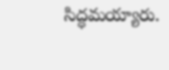సిద్ధమయ్యారు.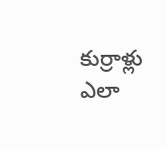కుర్రాళ్లు ఎలా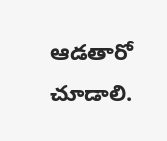ఆడతారో చూడాలి.